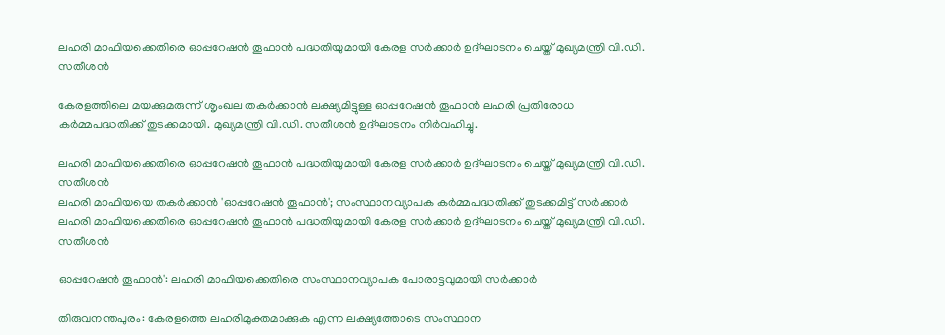ലഹരി മാഫിയക്കെതിരെ ഓപ്പറേഷൻ തൂഫാൻ പദ്ധതിയുമായി കേരള സർക്കാർ ഉദ്ഘാടനം ചെയ്ത് മുഖ്യമന്ത്രി വി.ഡി. സതീശൻ

കേരളത്തിലെ മയക്കുമരുന്ന് ശൃംഖല തകർക്കാൻ ലക്ഷ്യമിട്ടുള്ള ഓപ്പറേഷൻ തൂഫാൻ ലഹരി പ്രതിരോധ കർമ്മപദ്ധതിക്ക് തുടക്കമായി. മുഖ്യമന്ത്രി വി.ഡി. സതീശൻ ഉദ്ഘാടനം നിർവഹിച്ചു.

ലഹരി മാഫിയക്കെതിരെ ഓപ്പറേഷൻ തൂഫാൻ പദ്ധതിയുമായി കേരള സർക്കാർ ഉദ്ഘാടനം ചെയ്ത് മുഖ്യമന്ത്രി വി.ഡി. സതീശൻ
ലഹരി മാഫിയയെ തകർക്കാൻ 'ഓപ്പറേഷൻ തൂഫാൻ'; സംസ്ഥാനവ്യാപക കർമ്മപദ്ധതിക്ക് തുടക്കമിട്ട് സർക്കാർ
ലഹരി മാഫിയക്കെതിരെ ഓപ്പറേഷൻ തൂഫാൻ പദ്ധതിയുമായി കേരള സർക്കാർ ഉദ്ഘാടനം ചെയ്ത് മുഖ്യമന്ത്രി വി.ഡി. സതീശൻ

ഓപ്പറേഷൻ തൂഫാൻ': ലഹരി മാഫിയക്കെതിരെ സംസ്ഥാനവ്യാപക പോരാട്ടവുമായി സർക്കാർ

തിരുവനന്തപുരം: കേരളത്തെ ലഹരിമുക്തമാക്കുക എന്ന ലക്ഷ്യത്തോടെ സംസ്ഥാന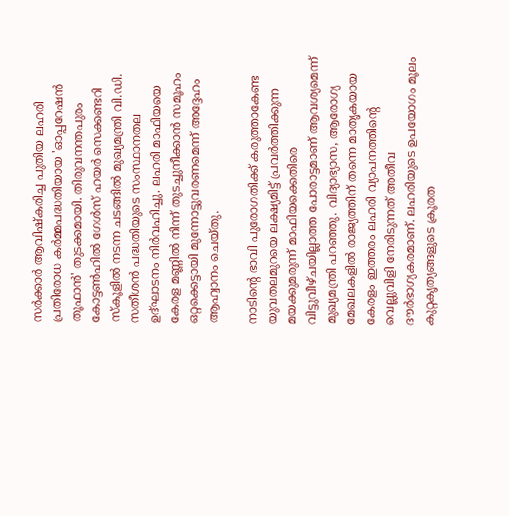സർക്കാർ ആവിഷ്‌കരിച്ച പുതിയ ലഹരി പ്രതിരോധ കർമ്മപദ്ധതിയായ 'ഓപ്പറേഷൻ തൂഫാൻ' തുടക്കമായി. തിരുവനന്തപുരം കോട്ടൺഹിൽ ഗേൾസ് ഹയർ സെക്കണ്ടറി സ്‌കൂളിൽ നടന്ന ചടങ്ങിൽ മുഖ്യമന്ത്രി വി.ഡി. സതീശൻ പദ്ധതിയുടെ സംസ്ഥാനതല ഉദ്ഘാടനം നിർവഹിച്ചു. ലഹരി മാഫിയയെ കേരള മണ്ണിൽ നിന്ന് തുടച്ചുനീക്കാൻ സമൂഹം ഒറ്റക്കെട്ടായി മുന്നോട്ടുവരണമെന്ന് അദ്ദേഹം ആഹ്വാനം ചെയ്തു.

നാടിന്റെ ഭാവി പുരോഗതിക്ക് കരുത്താകേണ്ട യുവതലമുറയെ ലക്ഷ്യമിട്ട് പ്രവർത്തിക്കുന്ന മയക്കുമരുന്ന് മാഫിയക്കെതിരെ വിട്ടുവീഴ്ചയില്ലാത്ത പോരാട്ടമാണ് ആവശ്യമെന്ന് മുഖ്യമന്ത്രി പറഞ്ഞു. വിദ്യാഭ്യാസ, ആരോഗ്യ മേഖലകളിൽ രാജ്യത്തിന് തന്നെ മാതൃകയായ കേരളം ഇത്തരം ലഹരി വ്യാപനത്തിന്റെ വെല്ലുവിളി നേരിടുന്നത് അതീവ ദൗർഭാഗ്യകരമാണ്. ലഹരിയുടെ ഉപയോഗം മൂലം കുറ്റകൃത്യങ്ങളുടെ ക്രൂരത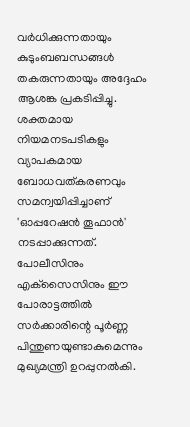വർധിക്കുന്നതായും കുടുംബബന്ധങ്ങൾ തകരുന്നതായും അദ്ദേഹം ആശങ്ക പ്രകടിപ്പിച്ചു. ശക്തമായ നിയമനടപടികളും വ്യാപകമായ ബോധവത്കരണവും സമന്വയിപ്പിച്ചാണ് 'ഓപ്പറേഷൻ തൂഫാൻ' നടപ്പാക്കുന്നത്. പോലീസിനും എക്‌സൈസിനും ഈ പോരാട്ടത്തിൽ സർക്കാരിന്റെ പൂർണ്ണ പിന്തുണയുണ്ടാകുമെന്നും മുഖ്യമന്ത്രി ഉറപ്പുനൽകി.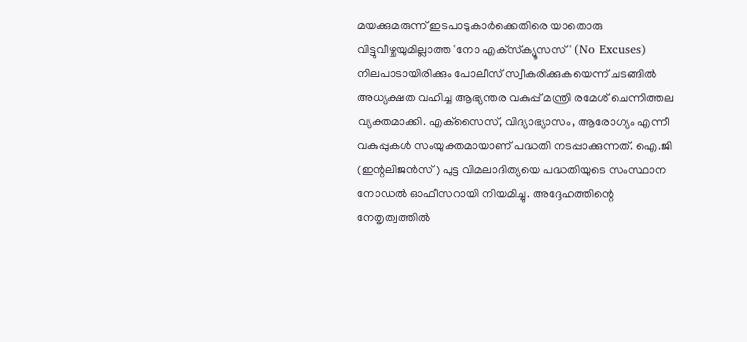മയക്കുമരുന്ന് ഇടപാടുകാർക്കെതിരെ യാതൊരു വിട്ടുവീഴ്ചയുമില്ലാത്ത 'നോ എക്‌സ്‌ക്യൂസസ്' (No Excuses) നിലപാടായിരിക്കും പോലീസ് സ്വീകരിക്കുകയെന്ന് ചടങ്ങിൽ അധ്യക്ഷത വഹിച്ച ആഭ്യന്തര വകുപ്പ് മന്ത്രി രമേശ് ചെന്നിത്തല വ്യക്തമാക്കി. എക്‌സൈസ്, വിദ്യാഭ്യാസം, ആരോഗ്യം എന്നീ വകുപ്പുകൾ സംയുക്തമായാണ് പദ്ധതി നടപ്പാക്കുന്നത്. ഐ.ജി (ഇന്റലിജൻസ്) പുട്ട വിമലാദിത്യയെ പദ്ധതിയുടെ സംസ്ഥാന നോഡൽ ഓഫീസറായി നിയമിച്ചു. അദ്ദേഹത്തിന്റെ നേതൃത്വത്തിൽ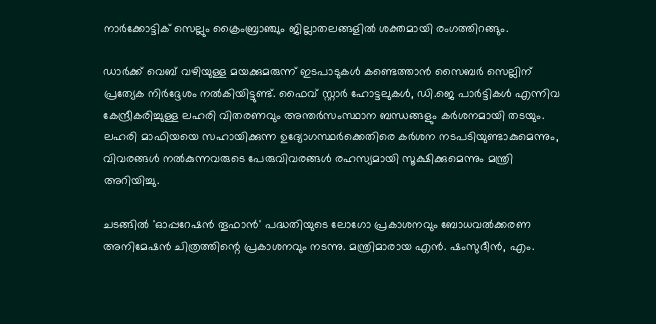നാർക്കോട്ടിക് സെല്ലും ക്രൈംബ്രാഞ്ചും ജില്ലാതലങ്ങളിൽ ശക്തമായി രംഗത്തിറങ്ങും.

ഡാർക്ക് വെബ് വഴിയുള്ള മയക്കുമരുന്ന് ഇടപാടുകൾ കണ്ടെത്താൻ സൈബർ സെല്ലിന് പ്രത്യേക നിർദ്ദേശം നൽകിയിട്ടുണ്ട്. ഫൈവ് സ്റ്റാർ ഹോട്ടലുകൾ, ഡി.ജെ പാർട്ടികൾ എന്നിവ കേന്ദ്രീകരിച്ചുള്ള ലഹരി വിതരണവും അന്തർസംസ്ഥാന ബന്ധങ്ങളും കർശനമായി തടയും. ലഹരി മാഫിയയെ സഹായിക്കുന്ന ഉദ്യോഗസ്ഥർക്കെതിരെ കർശന നടപടിയുണ്ടാകുമെന്നും, വിവരങ്ങൾ നൽകുന്നവരുടെ പേരുവിവരങ്ങൾ രഹസ്യമായി സൂക്ഷിക്കുമെന്നും മന്ത്രി അറിയിച്ചു.

ചടങ്ങിൽ 'ഓപ്പറേഷൻ തൂഫാൻ' പദ്ധതിയുടെ ലോഗോ പ്രകാശനവും ബോധവൽക്കരണ അനിമേഷൻ ചിത്രത്തിന്റെ പ്രകാശനവും നടന്നു. മന്ത്രിമാരായ എൻ. ഷംസുദീൻ, എം.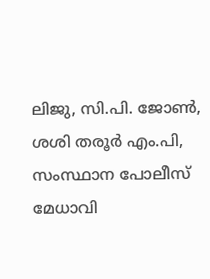ലിജു, സി.പി. ജോൺ, ശശി തരൂർ എം.പി, സംസ്ഥാന പോലീസ് മേധാവി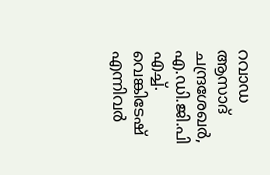റവാഡ ആസാദ് ചന്ദ്രശേഖർ, എ.ഡി.ജി.പി എച്ച്. വെങ്കിടേഷ് എന്നിവർ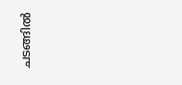ചടങ്ങിൽ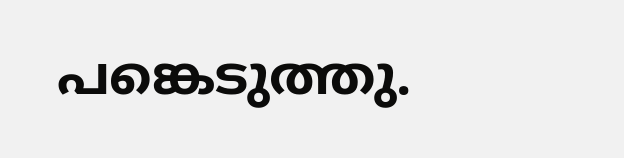പങ്കെടുത്തു.